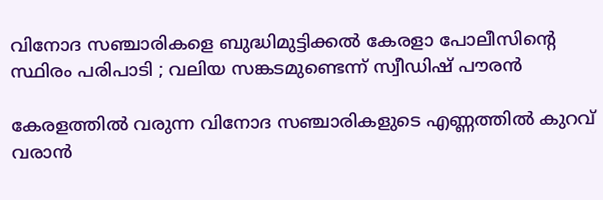വിനോദ സഞ്ചാരികളെ ബുദ്ധിമുട്ടിക്കല്‍ കേരളാ പോലീസിന്റെ സ്ഥിരം പരിപാടി ; വലിയ സങ്കടമുണ്ടെന്ന് സ്വീഡിഷ് പൗരന്‍

കേരളത്തില്‍ വരുന്ന വിനോദ സഞ്ചാരികളുടെ എണ്ണത്തില്‍ കുറവ് വരാന്‍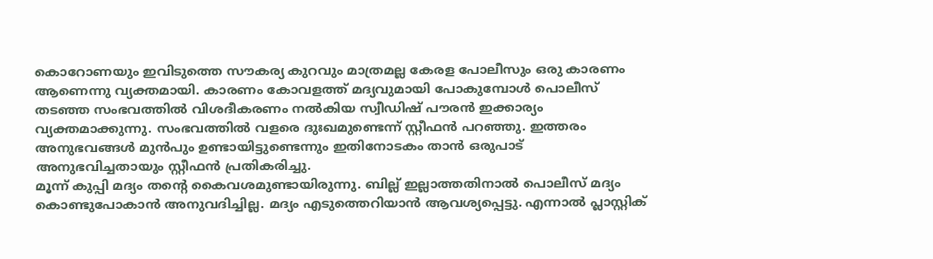കൊറോണയും ഇവിടുത്തെ സൗകര്യ കുറവും മാത്രമല്ല കേരള പോലീസും ഒരു കാരണം ആണെന്നു വ്യക്തമായി. കാരണം കോവളത്ത് മദ്യവുമായി പോകുമ്പോള്‍ പൊലീസ് തടഞ്ഞ സംഭവത്തില്‍ വിശദീകരണം നല്‍കിയ സ്വീഡിഷ് പൗരന്‍ ഇക്കാര്യം വ്യക്തമാക്കുന്നു. സംഭവത്തില്‍ വളരെ ദുഃഖമുണ്ടെന്ന് സ്റ്റീഫന്‍ പറഞ്ഞു. ഇത്തരം അനുഭവങ്ങള്‍ മുന്‍പും ഉണ്ടായിട്ടുണ്ടെന്നും ഇതിനോടകം താന്‍ ഒരുപാട് അനുഭവിച്ചതായും സ്റ്റീഫന്‍ പ്രതികരിച്ചു.
മൂന്ന് കുപ്പി മദ്യം തന്റെ കൈവശമുണ്ടായിരുന്നു. ബില്ല് ഇല്ലാത്തതിനാല്‍ പൊലീസ് മദ്യം കൊണ്ടുപോകാന്‍ അനുവദിച്ചില്ല. മദ്യം എടുത്തെറിയാന്‍ ആവശ്യപ്പെട്ടു. എന്നാല്‍ പ്ലാസ്റ്റിക്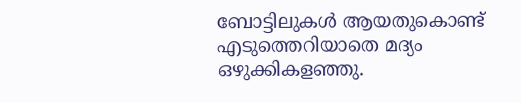ബോട്ടിലുകള്‍ ആയതുകൊണ്ട് എടുത്തെറിയാതെ മദ്യം ഒഴുക്കികളഞ്ഞു.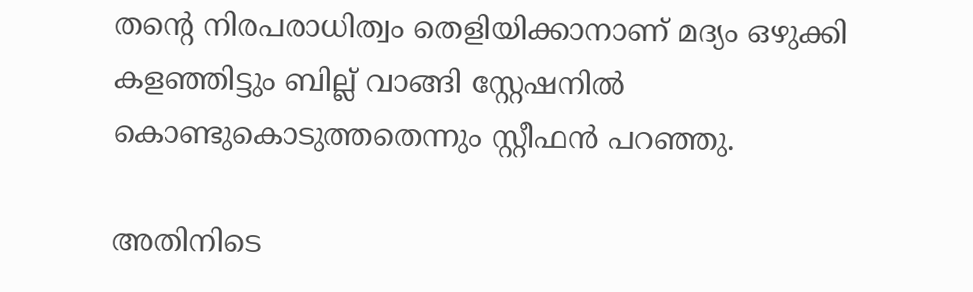തന്റെ നിരപരാധിത്വം തെളിയിക്കാനാണ് മദ്യം ഒഴുക്കി കളഞ്ഞിട്ടും ബില്ല് വാങ്ങി സ്റ്റേഷനില്‍ കൊണ്ടുകൊടുത്തതെന്നും സ്റ്റീഫന്‍ പറഞ്ഞു.

അതിനിടെ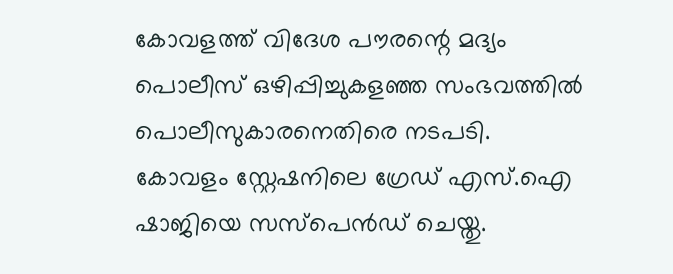കോവളത്ത് വിദേശ പൗരന്റെ മദ്യം പൊലീസ് ഒഴിപ്പിച്ചുകളഞ്ഞ സംഭവത്തില്‍ പൊലീസുകാരനെതിരെ നടപടി. കോവളം സ്റ്റേഷനിലെ ഗ്രേഡ് എസ്.ഐ ഷാജിയെ സസ്‌പെന്‍ഡ് ചെയ്തു.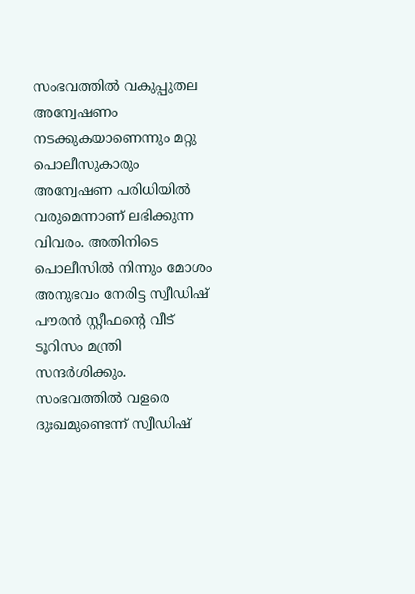സംഭവത്തില്‍ വകുപ്പുതല അന്വേഷണം നടക്കുകയാണെന്നും മറ്റു പൊലീസുകാരും അന്വേഷണ പരിധിയില്‍ വരുമെന്നാണ് ലഭിക്കുന്ന വിവരം. അതിനിടെ പൊലീസില്‍ നിന്നും മോശം അനുഭവം നേരിട്ട സ്വീഡിഷ് പൗരന്‍ സ്റ്റീഫന്റെ വീട് ടൂറിസം മന്ത്രി സന്ദര്‍ശിക്കും. സംഭവത്തില്‍ വളരെ ദുഃഖമുണ്ടെന്ന് സ്വീഡിഷ്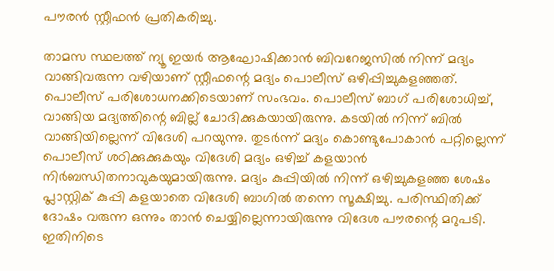പൗരന്‍ സ്റ്റീഫന്‍ പ്രതികരിച്ചു.

താമസ സ്ഥലത്ത് ന്യൂ ഇയര്‍ ആഘോഷിക്കാന്‍ ബിവറേജസില്‍ നിന്ന് മദ്യം വാങ്ങിവരുന്ന വഴിയാണ് സ്റ്റീഫന്റെ മദ്യം പൊലീസ് ഒഴിപ്പിച്ചുകളഞ്ഞത്. പൊലീസ് പരിശോധനക്കിടെയാണ് സംഭവം. പൊലീസ് ബാഗ് പരിശോധിച്ച്, വാങ്ങിയ മദ്യത്തിന്റെ ബില്ല് ചോദിക്കുകയായിരുന്നു. കടയില്‍ നിന്ന് ബില്‍ വാങ്ങിയില്ലെന്ന് വിദേശി പറയുന്നു. തുടര്‍ന്ന് മദ്യം കൊണ്ടുപോകാന്‍ പറ്റില്ലെന്ന് പൊലീസ് ശഠിക്കുക്കുകയും വിദേശി മദ്യം ഒഴിച്ച് കളയാന്‍ നിര്‍ബന്ധിതനാവുകയുമായിരുന്നു. മദ്യം കുപ്പിയില്‍ നിന്ന് ഒഴിച്ചുകളഞ്ഞ ശേഷം പ്ലാസ്റ്റിക് കുപ്പി കളയാതെ വിദേശി ബാഗില്‍ തന്നെ സൂക്ഷിച്ചു. പരിസ്ഥിതിക്ക് ദോഷം വരുന്ന ഒന്നും താന്‍ ചെയ്യില്ലെന്നായിരുന്നു വിദേശ പൗരന്റെ മറുപടി. ഇതിനിടെ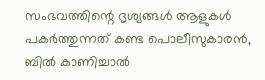സംഭവത്തിന്റെ ദൃശ്യങ്ങള്‍ ആളുകള്‍ പകര്‍ത്തുന്നത് കണ്ട പൊലീസുകാരന്‍, ബില്‍ കാണിച്ചാല്‍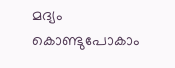മദ്യം കൊണ്ടുപോകാം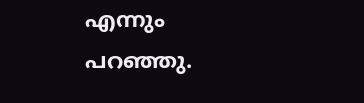എന്നും പറഞ്ഞു.